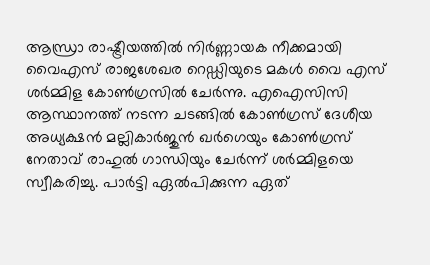ആന്ധ്രാ രാഷ്ട്രീയത്തില്‍ നിര്‍ണ്ണായക നീക്കമായി വൈഎസ് രാജശേഖര റെഡ്ഡിയുടെ മകള്‍ വൈ എസ് ശര്‍മ്മിള കോണ്‍ഗ്രസില്‍ ചേര്‍ന്നു. എഐസിസി ആസ്ഥാനത്ത് നടന്ന ചടങ്ങില്‍ കോൺഗ്രസ് ദേശീയ അധ്യക്ഷൻ മല്ലികാർജുൻ ഖർഗെയും കോൺഗ്രസ് നേതാവ് രാഹുല്‍ ഗാന്ധിയും ചേര്‍ന്ന് ശര്‍മ്മിളയെ സ്വീകരിച്ചു. പാര്‍ട്ടി ഏല്‍പിക്കുന്ന ഏത്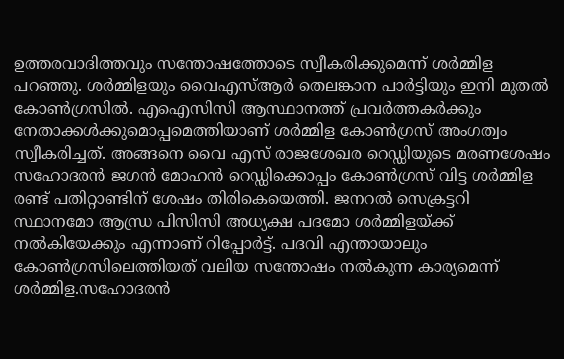ഉത്തരവാദിത്തവും സന്തോഷത്തോടെ സ്വീകരിക്കുമെന്ന് ശര്‍മ്മിള പറഞ്ഞു. ശര്‍മ്മിളയും വൈഎസ്ആര്‍ തെലങ്കാന പാര്‍ട്ടിയും ഇനി മുതല്‍ കോണ്‍ഗ്രസില്‍. എഐസിസി ആസ്ഥാനത്ത് പ്രവര്‍ത്തകര്‍ക്കും നേതാക്കള്‍ക്കുമൊപ്പമെത്തിയാണ് ശര്‍മ്മിള കോണ്‍ഗ്രസ് അംഗത്വം സ്വീകരിച്ചത്. അങ്ങനെ വൈ എസ് രാജശേഖര റെഡ്ഡിയുടെ മരണശേഷം സഹോദരന്‍ ജഗന്‍ മോഹന്‍ റെഡ്ഡിക്കൊപ്പം കോണ്‍ഗ്രസ് വിട്ട ശര്‍മ്മിള രണ്ട് പതിറ്റാണ്ടിന് ശേഷം തിരികെയെത്തി. ജനറല്‍ സെക്രട്ടറി സ്ഥാനമോ ആന്ധ്ര പിസിസി അധ്യക്ഷ പദമോ ശര്‍മ്മിളയ്ക്ക് നല്‍കിയേക്കും എന്നാണ് റിപ്പോര്‍ട്ട്. പദവി എന്തായാലും കോൺഗ്രസിലെത്തിയത് വലിയ സന്തോഷം നല്‍കുന്ന കാര്യമെന്ന് ശര്‍മ്മിള.സഹോദരന്‍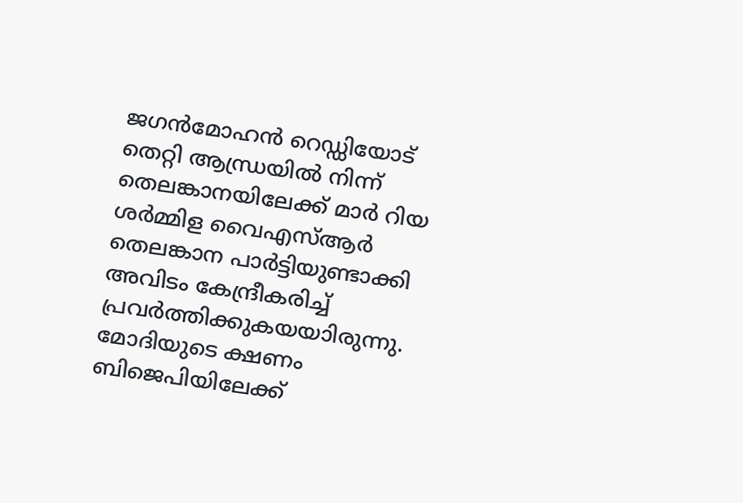ജഗന്‍മോഹന്‍ റെഡ്ഡിയോട് തെറ്റി ആന്ധ്രയില്‍ നിന്ന് തെലങ്കാനയിലേക്ക് മാർ റിയ ശര്‍മ്മിള വൈഎസ്ആര്‍ തെലങ്കാന പാര്‍ട്ടിയുണ്ടാക്കി അവിടം കേന്ദ്രീകരിച്ച് പ്രവര്‍ത്തിക്കുകയയാിരുന്നു. മോദിയുടെ ക്ഷണം ബിജെപിയിലേക്ക്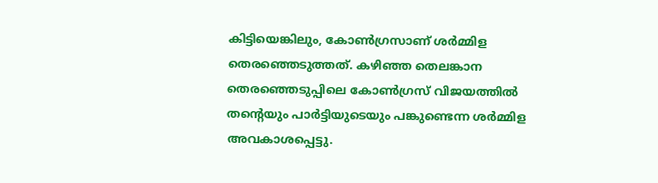കിട്ടിയെങ്കിലും, കോണ്‍ഗ്രസാണ് ശര്‍മ്മിള തെരഞ്ഞെടുത്തത്. കഴിഞ്ഞ തെലങ്കാന തെരഞ്ഞെടുപ്പിലെ കോൺഗ്രസ് വിജയത്തില്‍ തന്‍റെയും പാര്‍ട്ടിയുടെയും പങ്കുണ്ടെന്ന ശര്‍മ്മിള അവകാശപ്പെട്ടു.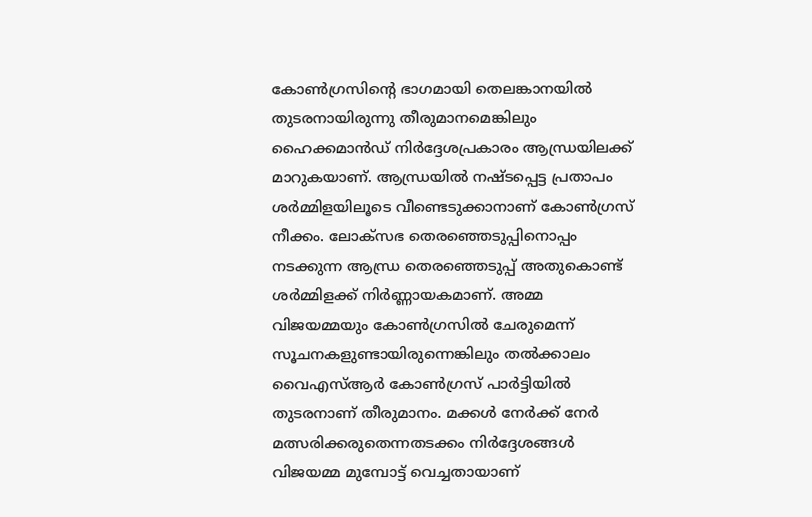കോണ്‍ഗ്രസിന്‍റെ ഭാഗമായി തെലങ്കാനയില്‍ തുടരനായിരുന്നു തീരുമാനമെങ്കിലും ഹൈക്കമാന്‍ഡ് നിര്‍ദ്ദേശപ്രകാരം ആന്ധ്രയിലക്ക് മാറുകയാണ്. ആന്ധ്രയില്‍ നഷ്ടപ്പെട്ട പ്രതാപം ശര്‍മ്മിളയിലൂടെ വീണ്ടെടുക്കാനാണ് കോണ്‍ഗ്രസ് നീക്കം. ലോക്സഭ തെരഞ്ഞെടുപ്പിനൊപ്പം നടക്കുന്ന ആന്ധ്ര തെരഞ്ഞെടുപ്പ് അതുകൊണ്ട് ശര്‍മ്മിളക്ക് നിര്‍ണ്ണായകമാണ്. അമ്മ വിജയമ്മയും കോണ്‍ഗ്രസില്‍ ചേരുമെന്ന് സൂചനകളുണ്ടായിരുന്നെങ്കിലും തല്‍ക്കാലം വൈഎസ്ആര്‍ കോൺഗ്രസ് പാര്‍ട്ടിയില്‍ തുടരനാണ് തീരുമാനം. മക്കള്‍ നേര്‍ക്ക് നേര്‍ മത്സരിക്കരുതെന്നതടക്കം നിര്‍ദ്ദേശങ്ങള്‍ വിജയമ്മ മുമ്പോട്ട് വെച്ചതായാണ്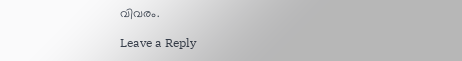വിവരം.

Leave a Reply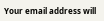Your email address will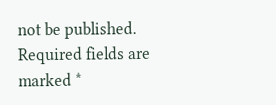not be published. Required fields are marked *